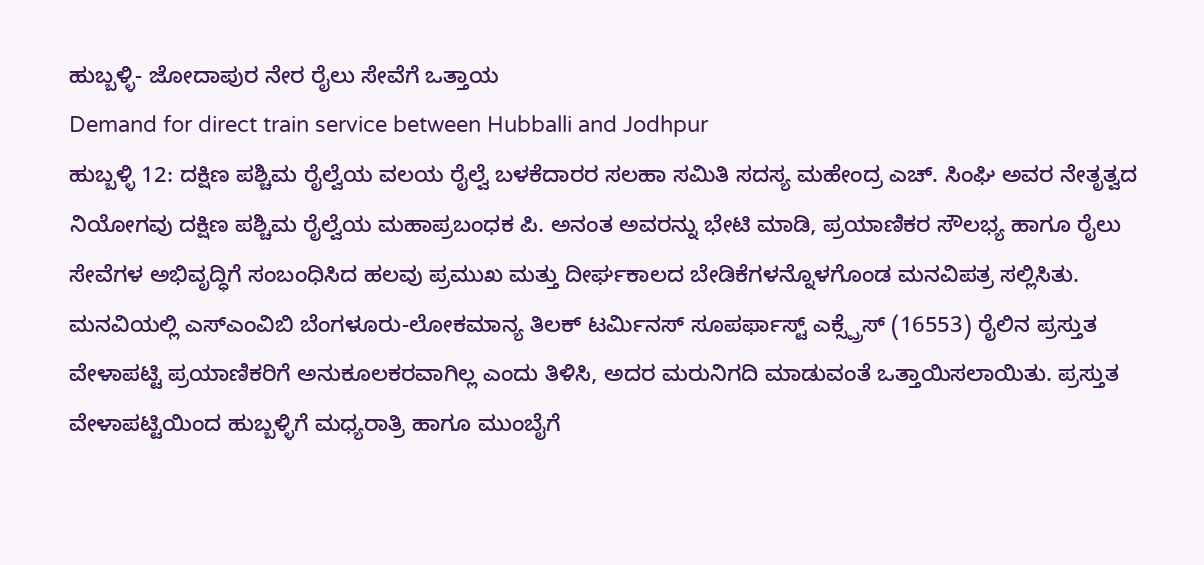ಹುಬ್ಬಳ್ಳಿ- ಜೋದಾಪುರ ನೇರ ರೈಲು ಸೇವೆಗೆ ಒತ್ತಾಯ
Demand for direct train service between Hubballi and Jodhpur
ಹುಬ್ಬಳ್ಳಿ 12: ದಕ್ಷಿಣ ಪಶ್ಚಿಮ ರೈಲ್ವೆಯ ವಲಯ ರೈಲ್ವೆ ಬಳಕೆದಾರರ ಸಲಹಾ ಸಮಿತಿ ಸದಸ್ಯ ಮಹೇಂದ್ರ ಎಚ್. ಸಿಂಘಿ ಅವರ ನೇತೃತ್ವದ ನಿಯೋಗವು ದಕ್ಷಿಣ ಪಶ್ಚಿಮ ರೈಲ್ವೆಯ ಮಹಾಪ್ರಬಂಧಕ ಪಿ. ಅನಂತ ಅವರನ್ನು ಭೇಟಿ ಮಾಡಿ, ಪ್ರಯಾಣಿಕರ ಸೌಲಭ್ಯ ಹಾಗೂ ರೈಲು ಸೇವೆಗಳ ಅಭಿವೃದ್ಧಿಗೆ ಸಂಬಂಧಿಸಿದ ಹಲವು ಪ್ರಮುಖ ಮತ್ತು ದೀರ್ಘಕಾಲದ ಬೇಡಿಕೆಗಳನ್ನೊಳಗೊಂಡ ಮನವಿಪತ್ರ ಸಲ್ಲಿಸಿತು.
ಮನವಿಯಲ್ಲಿ ಎಸ್ಎಂವಿಬಿ ಬೆಂಗಳೂರು-ಲೋಕಮಾನ್ಯ ತಿಲಕ್ ಟರ್ಮಿನಸ್ ಸೂಪರ್ಫಾಸ್ಟ್ ಎಕ್ಸ್ಪ್ರೆಸ್ (16553) ರೈಲಿನ ಪ್ರಸ್ತುತ ವೇಳಾಪಟ್ಟಿ ಪ್ರಯಾಣಿಕರಿಗೆ ಅನುಕೂಲಕರವಾಗಿಲ್ಲ ಎಂದು ತಿಳಿಸಿ, ಅದರ ಮರುನಿಗದಿ ಮಾಡುವಂತೆ ಒತ್ತಾಯಿಸಲಾಯಿತು. ಪ್ರಸ್ತುತ ವೇಳಾಪಟ್ಟಿಯಿಂದ ಹುಬ್ಬಳ್ಳಿಗೆ ಮಧ್ಯರಾತ್ರಿ ಹಾಗೂ ಮುಂಬೈಗೆ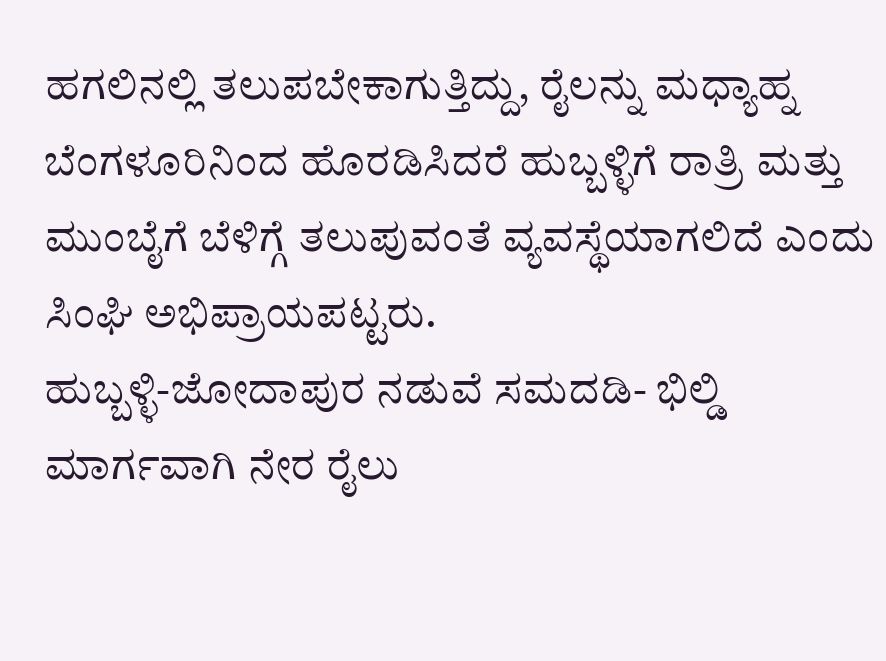ಹಗಲಿನಲ್ಲಿ ತಲುಪಬೇಕಾಗುತ್ತಿದ್ದು, ರೈಲನ್ನು ಮಧ್ಯಾಹ್ನ ಬೆಂಗಳೂರಿನಿಂದ ಹೊರಡಿಸಿದರೆ ಹುಬ್ಬಳ್ಳಿಗೆ ರಾತ್ರಿ ಮತ್ತು ಮುಂಬೈಗೆ ಬೆಳಿಗ್ಗೆ ತಲುಪುವಂತೆ ವ್ಯವಸ್ಥೆಯಾಗಲಿದೆ ಎಂದು ಸಿಂಘಿ ಅಭಿಪ್ರಾಯಪಟ್ಟರು.
ಹುಬ್ಬಳ್ಳಿ-ಜೋದಾಪುರ ನಡುವೆ ಸಮದಡಿ- ಭಿಲ್ಡಿ ಮಾರ್ಗವಾಗಿ ನೇರ ರೈಲು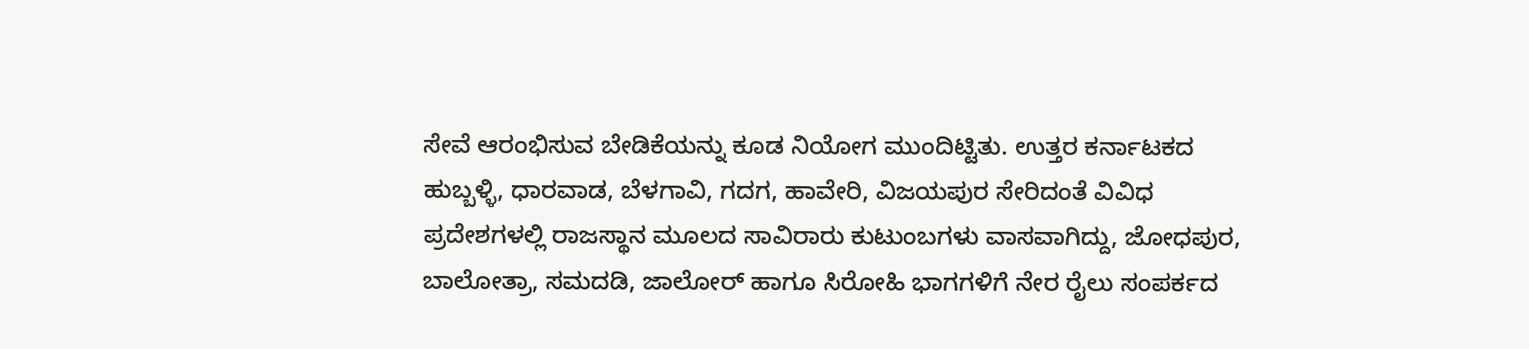ಸೇವೆ ಆರಂಭಿಸುವ ಬೇಡಿಕೆಯನ್ನು ಕೂಡ ನಿಯೋಗ ಮುಂದಿಟ್ಟಿತು. ಉತ್ತರ ಕರ್ನಾಟಕದ ಹುಬ್ಬಳ್ಳಿ, ಧಾರವಾಡ, ಬೆಳಗಾವಿ, ಗದಗ, ಹಾವೇರಿ, ವಿಜಯಪುರ ಸೇರಿದಂತೆ ವಿವಿಧ ಪ್ರದೇಶಗಳಲ್ಲಿ ರಾಜಸ್ಥಾನ ಮೂಲದ ಸಾವಿರಾರು ಕುಟುಂಬಗಳು ವಾಸವಾಗಿದ್ದು, ಜೋಧಪುರ, ಬಾಲೋತ್ರಾ, ಸಮದಡಿ, ಜಾಲೋರ್ ಹಾಗೂ ಸಿರೋಹಿ ಭಾಗಗಳಿಗೆ ನೇರ ರೈಲು ಸಂಪರ್ಕದ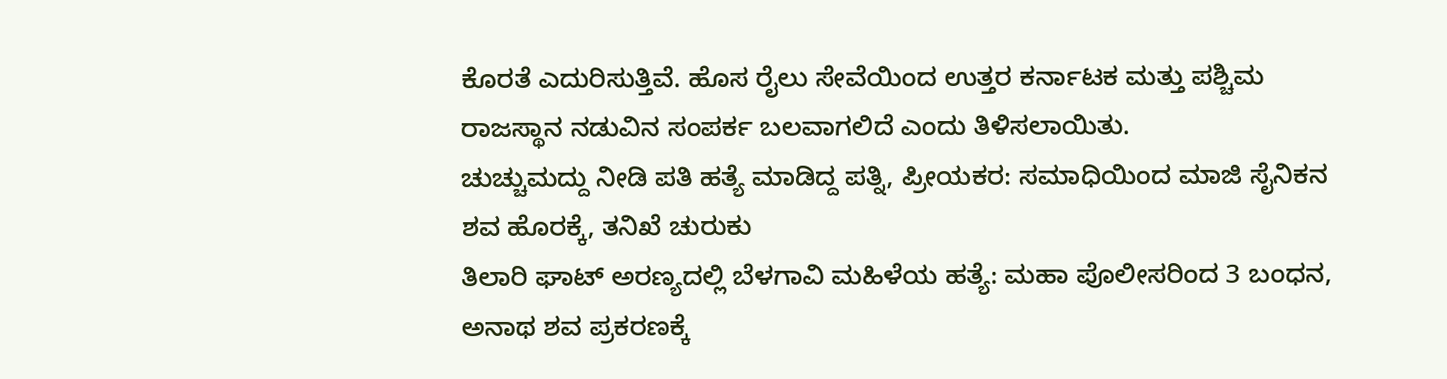ಕೊರತೆ ಎದುರಿಸುತ್ತಿವೆ. ಹೊಸ ರೈಲು ಸೇವೆಯಿಂದ ಉತ್ತರ ಕರ್ನಾಟಕ ಮತ್ತು ಪಶ್ಚಿಮ ರಾಜಸ್ಥಾನ ನಡುವಿನ ಸಂಪರ್ಕ ಬಲವಾಗಲಿದೆ ಎಂದು ತಿಳಿಸಲಾಯಿತು.
ಚುಚ್ಚುಮದ್ದು ನೀಡಿ ಪತಿ ಹತ್ಯೆ ಮಾಡಿದ್ದ ಪತ್ನಿ, ಪ್ರೀಯಕರ: ಸಮಾಧಿಯಿಂದ ಮಾಜಿ ಸೈನಿಕನ ಶವ ಹೊರಕ್ಕೆ, ತನಿಖೆ ಚುರುಕು
ತಿಲಾರಿ ಘಾಟ್ ಅರಣ್ಯದಲ್ಲಿ ಬೆಳಗಾವಿ ಮಹಿಳೆಯ ಹತ್ಯೆ: ಮಹಾ ಪೊಲೀಸರಿಂದ 3 ಬಂಧನ, ಅನಾಥ ಶವ ಪ್ರಕರಣಕ್ಕೆ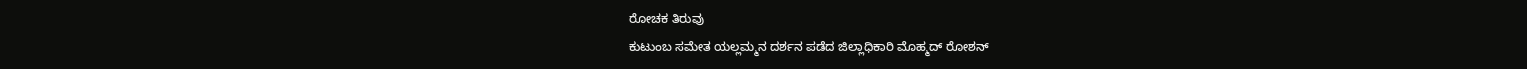ರೋಚಕ ತಿರುವು
ಕುಟುಂಬ ಸಮೇತ ಯಲ್ಲಮ್ಮನ ದರ್ಶನ ಪಡೆದ ಜಿಲ್ಲಾಧಿಕಾರಿ ಮೊಹ್ಮದ್ ರೋಶನ್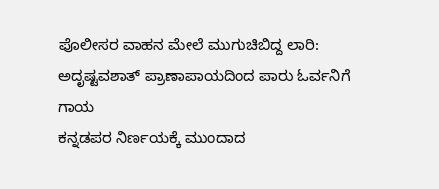ಪೊಲೀಸರ ವಾಹನ ಮೇಲೆ ಮುಗುಚಿಬಿದ್ದ ಲಾರಿ: ಅದೃಷ್ಟವಶಾತ್ ಪ್ರಾಣಾಪಾಯದಿಂದ ಪಾರು ಓರ್ವನಿಗೆ ಗಾಯ
ಕನ್ನಡಪರ ನಿರ್ಣಯಕ್ಕೆ ಮುಂದಾದ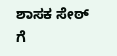ಶಾಸಕ ಸೇಠ್ ಗೆ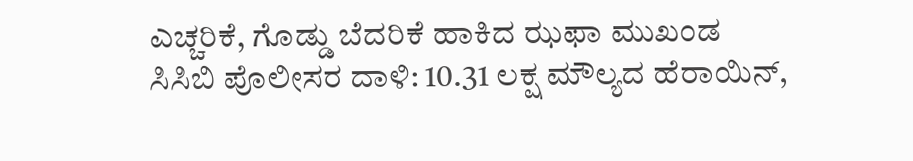ಎಚ್ಚರಿಕೆ, ಗೊಡ್ಡು ಬೆದರಿಕೆ ಹಾಕಿದ ಝಫಾ ಮುಖಂಡ
ಸಿಸಿಬಿ ಪೊಲೀಸರ ದಾಳಿ: 10.31 ಲಕ್ಷ ಮೌಲ್ಯದ ಹೆರಾಯಿನ್,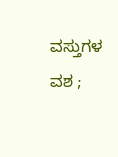ವಸ್ತುಗಳ ವಶ ;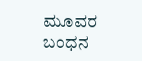ಮೂವರ ಬಂಧನ